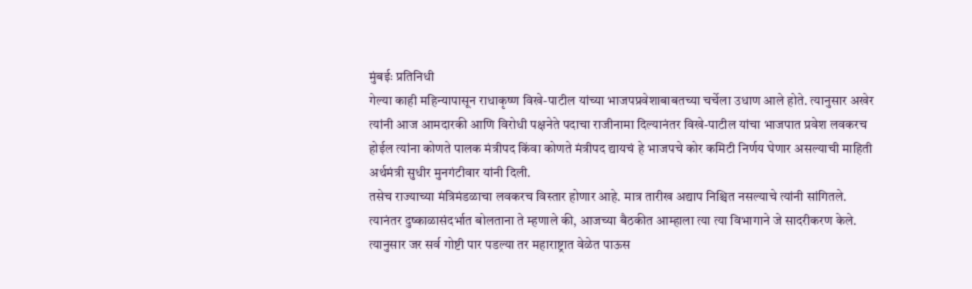मुंबईः प्रतिनिधी
गेल्या काही महिन्यापासून राधाकृष्ण विखे-पाटील यांच्या भाजपप्रवेशाबाबतच्या चर्चेला उधाण आले होते. त्यानुसार अखेर त्यांनी आज आमदारकी आणि विरोधी पक्षनेते पदाचा राजीनामा दिल्यानंतर विखे-पाटील यांचा भाजपात प्रवेश लवकरच होईल त्यांना कोणते पालक मंत्रीपद किंवा कोणते मंत्रीपद द्यायचं हे भाजपचे कोर कमिटी निर्णय घेणार असल्याची माहिती अर्थमंत्री सुधीर मुनगंटीवार यांनी दिली.
तसेच राज्याच्या मंत्रिमंडळाचा लवकरच विस्तार होणार आहे. मात्र तारीख अद्याप निश्चित नसल्याचे त्यांनी सांगितले.
त्यानंतर दुष्काळासंदर्भात बोलताना ते म्हणाले की, आजच्या बैठकीत आम्हाला त्या त्या विभागाने जे सादरीकरण केले. त्यानुसार जर सर्व गोष्टी पार पडल्या तर महाराष्ट्रात वेळेत पाऊस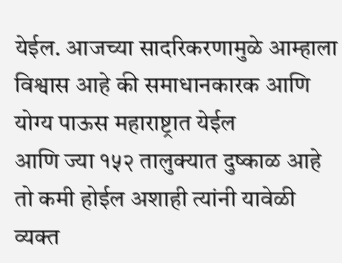येईल. आजच्या सादरिकरणामुळे आम्हाला विश्वास आहे की समाधानकारक आणि योग्य पाऊस महाराष्ट्रात येईल
आणि ज्या १५२ तालुक्यात दुष्काळ आहे तो कमी होईल अशाही त्यांनी यावेळी व्यक्त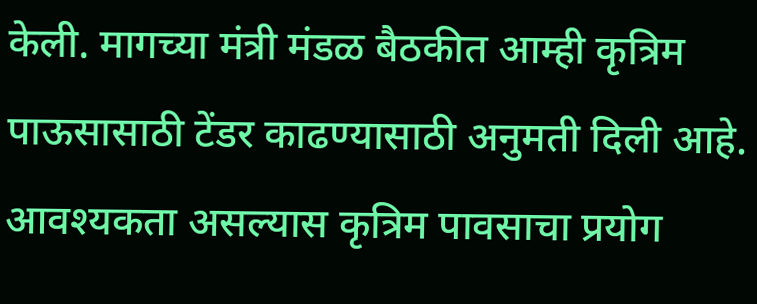केली. मागच्या मंत्री मंडळ बैठकीत आम्ही कृत्रिम पाऊसासाठी टेंडर काढण्यासाठी अनुमती दिली आहे. आवश्यकता असल्यास कृत्रिम पावसाचा प्रयोग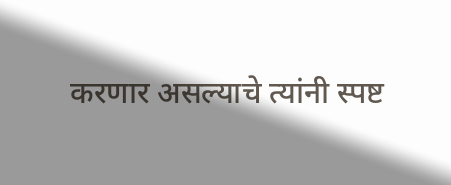करणार असल्याचे त्यांनी स्पष्ट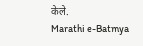केले.
Marathi e-Batmya